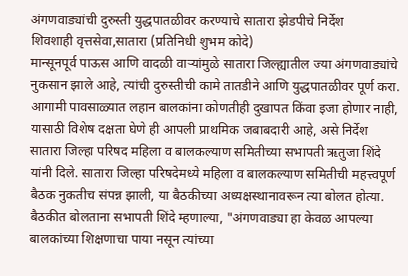अंगणवाड्यांची दुरुस्ती युद्धपातळीवर करण्याचे सातारा झेडपीचे निर्देश
शिवशाही वृत्तसेवा,सातारा (प्रतिनिधी शुभम कोदे)
मान्सूनपूर्व पाऊस आणि वादळी वाऱ्यांमुळे सातारा जिल्ह्यातील ज्या अंगणवाड्यांचे नुकसान झाले आहे, त्यांची दुरुस्तीची कामे तातडीने आणि युद्धपातळीवर पूर्ण करा. आगामी पावसाळ्यात लहान बालकांना कोणतीही दुखापत किंवा इजा होणार नाही, यासाठी विशेष दक्षता घेणे ही आपली प्राथमिक जबाबदारी आहे, असे निर्देश सातारा जिल्हा परिषद महिला व बालकल्याण समितीच्या सभापती ऋतुजा शिंदे यांनी दिले. सातारा जिल्हा परिषदेमध्ये महिला व बालकल्याण समितीची महत्त्वपूर्ण बैठक नुकतीच संपन्न झाली, या बैठकीच्या अध्यक्षस्थानावरून त्या बोलत होत्या.
बैठकीत बोलताना सभापती शिंदे म्हणाल्या, "अंगणवाड्या हा केवळ आपल्या बालकांच्या शिक्षणाचा पाया नसून त्यांच्या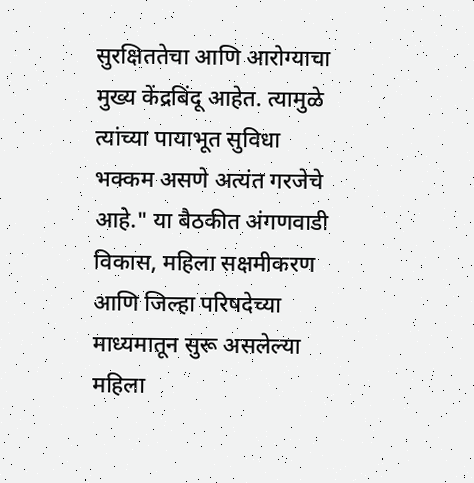सुरक्षिततेचा आणि आरोग्याचा मुख्य केंद्रबिंदू आहेत. त्यामुळे त्यांच्या पायाभूत सुविधा भक्कम असणे अत्यंत गरजेचे आहे." या बैठकीत अंगणवाडी विकास, महिला सक्षमीकरण आणि जिल्हा परिषदेच्या माध्यमातून सुरू असलेल्या महिला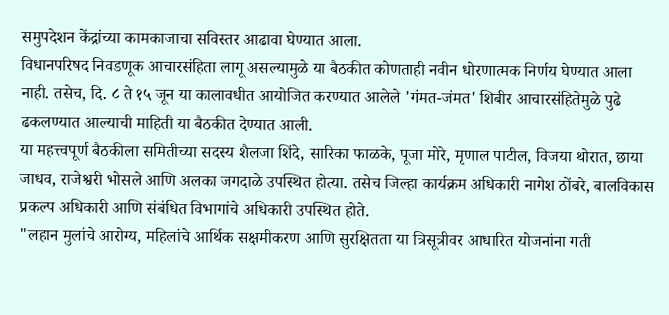समुपदेशन केंद्रांच्या कामकाजाचा सविस्तर आढावा घेण्यात आला.
विधानपरिषद निवडणूक आचारसंहिता लागू असल्यामुळे या बैठकीत कोणताही नवीन धोरणात्मक निर्णय घेण्यात आला नाही. तसेच, दि. ८ ते १५ जून या कालावधीत आयोजित करण्यात आलेले 'गंमत-जंमत' शिबीर आचारसंहितेमुळे पुढे ढकलण्यात आल्याची माहिती या बैठकीत देण्यात आली.
या महत्त्वपूर्ण बैठकीला समितीच्या सदस्य शैलजा शिंदे, सारिका फाळके, पूजा मोरे, मृणाल पाटील, विजया थोरात, छाया जाधव, राजेश्वरी भोसले आणि अलका जगदाळे उपस्थित होत्या. तसेच जिल्हा कार्यक्रम अधिकारी नागेश ठोंबरे, बालविकास प्रकल्प अधिकारी आणि संबंधित विभागांचे अधिकारी उपस्थित होते.
"लहान मुलांचे आरोग्य, महिलांचे आर्थिक सक्षमीकरण आणि सुरक्षितता या त्रिसूत्रीवर आधारित योजनांना गती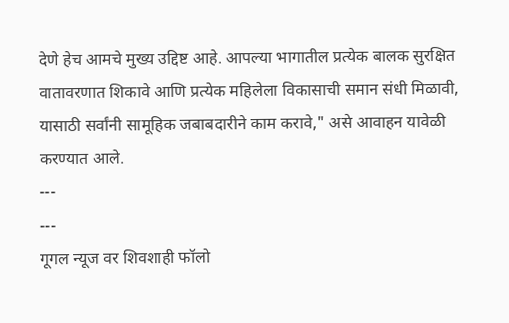देणे हेच आमचे मुख्य उद्दिष्ट आहे. आपल्या भागातील प्रत्येक बालक सुरक्षित वातावरणात शिकावे आणि प्रत्येक महिलेला विकासाची समान संधी मिळावी, यासाठी सर्वांनी सामूहिक जबाबदारीने काम करावे," असे आवाहन यावेळी करण्यात आले.
---
---
गूगल न्यूज वर शिवशाही फॉलो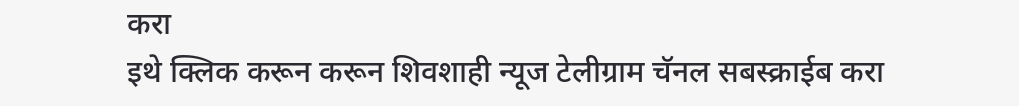करा
इथे क्लिक करून करून शिवशाही न्यूज टेलीग्राम चॅनल सबस्क्राईब करा